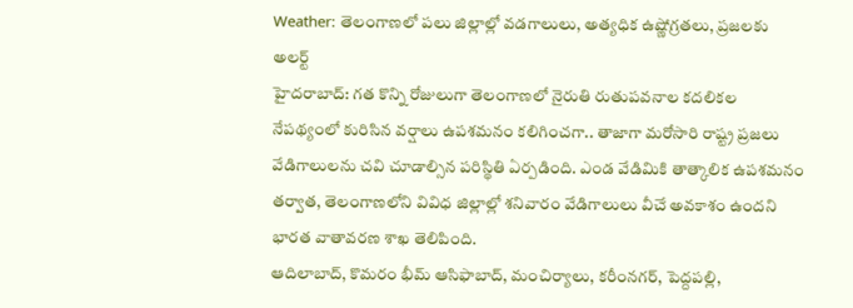Weather: తెలంగాణలో పలు జిల్లాల్లో వడగాలులు, అత్యధిక ఉష్ణోగ్రతలు, ప్రజలకు అలర్ట్
హైదరాబాద్: గత కొన్ని రోజులుగా తెలంగాణలో నైరుతి రుతుపవనాల కదలికల నేపథ్యంలో కురిసిన వర్షాలు ఉపశమనం కలిగించగా.. తాజాగా మరోసారి రాష్ట్ర ప్రజలు వేడిగాలులను చవి చూడాల్సిన పరిస్థితి ఏర్పడింది. ఎండ వేడిమికి తాత్కాలిక ఉపశమనం తర్వాత, తెలంగాణలోని వివిధ జిల్లాల్లో శనివారం వేడిగాలులు వీచే అవకాశం ఉందని భారత వాతావరణ శాఖ తెలిపింది.
ఆదిలాబాద్, కొమరం భీమ్ ఆసిఫాబాద్, మంచిర్యాలు, కరీంనగర్, పెద్దపల్లి,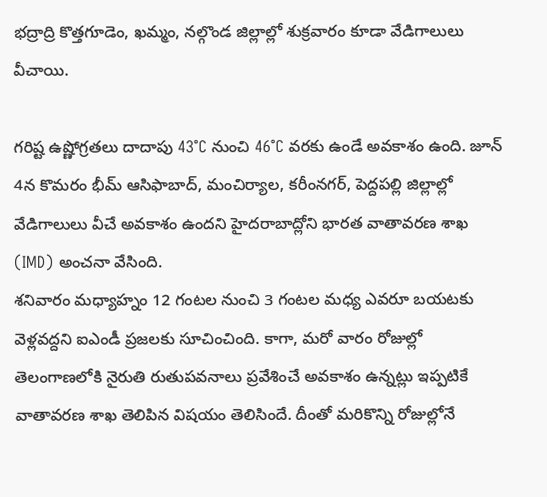భద్రాద్రి కొత్తగూడెం, ఖమ్మం, నల్గొండ జిల్లాల్లో శుక్రవారం కూడా వేడిగాలులు వీచాయి.

గరిష్ట ఉష్ణోగ్రతలు దాదాపు 43°C నుంచి 46°C వరకు ఉండే అవకాశం ఉంది. జూన్ 4న కొమరం భీమ్ ఆసిఫాబాద్, మంచిర్యాల, కరీంనగర్, పెద్దపల్లి జిల్లాల్లో వేడిగాలులు వీచే అవకాశం ఉందని హైదరాబాద్లోని భారత వాతావరణ శాఖ (IMD) అంచనా వేసింది.
శనివారం మధ్యాహ్నం 12 గంటల నుంచి 3 గంటల మధ్య ఎవరూ బయటకు వెళ్లవద్దని ఐఎండీ ప్రజలకు సూచించింది. కాగా, మరో వారం రోజుల్లో తెలంగాణలోకి నైరుతి రుతుపవనాలు ప్రవేశించే అవకాశం ఉన్నట్లు ఇప్పటికే వాతావరణ శాఖ తెలిపిన విషయం తెలిసిందే. దీంతో మరికొన్ని రోజుల్లోనే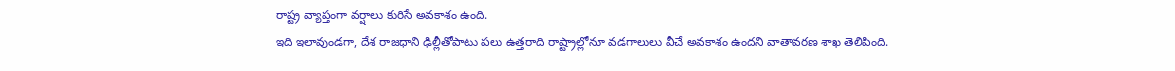రాష్ట్ర వ్యాప్తంగా వర్షాలు కురిసే అవకాశం ఉంది.
ఇది ఇలావుండగా, దేశ రాజధాని ఢిల్లీతోపాటు పలు ఉత్తరాది రాష్ట్రాల్లోనూ వడగాలులు వీచే అవకాశం ఉందని వాతావరణ శాఖ తెలిపింది.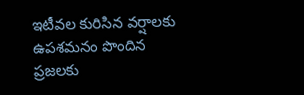ఇటీవల కురిసిన వర్షాలకు ఉపశమనం పొందిన ప్రజలకు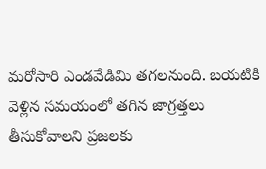మరోసారి ఎండవేడిమి తగలనుంది. బయటికి వెళ్లిన సమయంలో తగిన జాగ్రత్తలు తీసుకోవాలని ప్రజలకు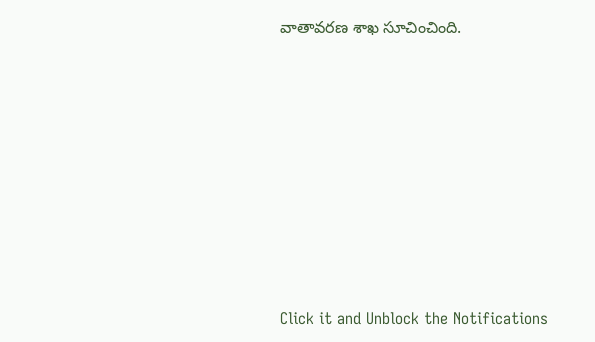వాతావరణ శాఖ సూచించింది.












Click it and Unblock the Notifications